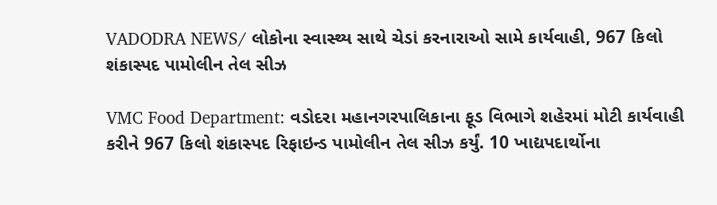VADODRA NEWS/ લોકોના સ્વાસ્થ્ય સાથે ચેડાં કરનારાઓ સામે કાર્યવાહી, 967 કિલો શંકાસ્પદ પામોલીન તેલ સીઝ

VMC Food Department: વડોદરા મહાનગરપાલિકાના ફૂડ વિભાગે શહેરમાં મોટી કાર્યવાહી કરીને 967 કિલો શંકાસ્પદ રિફાઇન્ડ પામોલીન તેલ સીઝ કર્યું. 10 ખાદ્યપદાર્થોના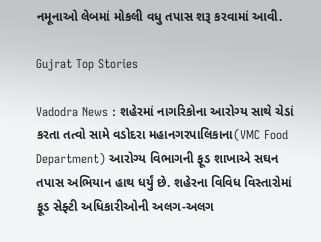નમૂનાઓ લેબમાં મોકલી વધુ તપાસ શરૂ કરવામાં આવી.

Gujrat Top Stories

Vadodra News : શહેરમાં નાગરિકોના આરોગ્ય સાથે ચેડાં કરતા તત્વો સામે વડોદરા મહાનગરપાલિકાના(VMC Food Department) આરોગ્ય વિભાગની ફૂડ શાખાએ સઘન તપાસ અભિયાન હાથ ધર્યું છે. શહેરના વિવિધ વિસ્તારોમાં ફૂડ સેફ્ટી અધિકારીઓની અલગ-અલગ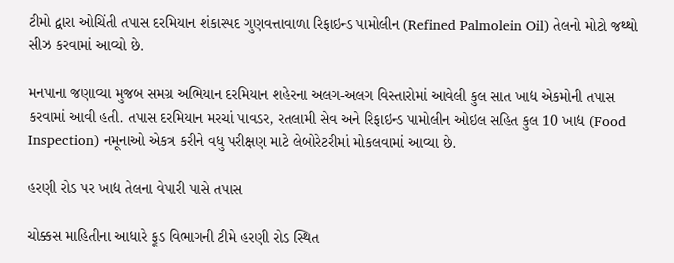ટીમો દ્વારા ઓચિંતી તપાસ દરમિયાન શંકાસ્પદ ગુણવત્તાવાળા રિફાઇન્ડ પામોલીન (Refined Palmolein Oil) તેલનો મોટો જથ્થો સીઝ કરવામાં આવ્યો છે.

મનપાના જણાવ્યા મુજબ સમગ્ર અભિયાન દરમિયાન શહેરના અલગ-અલગ વિસ્તારોમાં આવેલી કુલ સાત ખાદ્ય એકમોની તપાસ કરવામાં આવી હતી. તપાસ દરમિયાન મરચાં પાવડર, રતલામી સેવ અને રિફાઇન્ડ પામોલીન ઓઇલ સહિત કુલ 10 ખાદ્ય (Food Inspection) નમૂનાઓ એકત્ર કરીને વધુ પરીક્ષણ માટે લેબોરેટરીમાં મોકલવામાં આવ્યા છે.

હરણી રોડ પર ખાદ્ય તેલના વેપારી પાસે તપાસ

ચોક્કસ માહિતીના આધારે ફૂડ વિભાગની ટીમે હરણી રોડ સ્થિત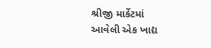શ્રીજી માર્કેટમાં આવેલી એક ખાદ્ય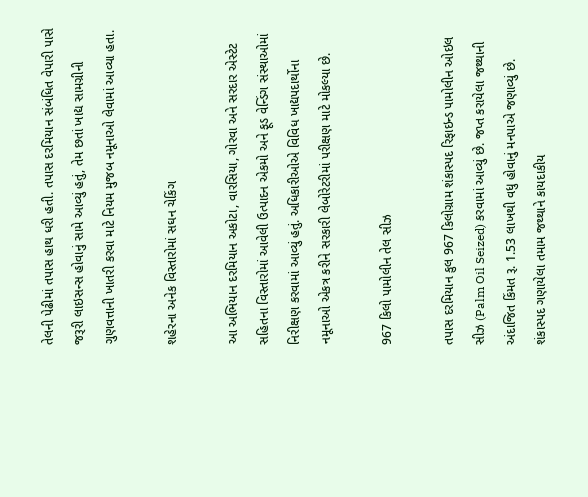તેલની પેઢીમાં તપાસ હાથ ધરી હતી. તપાસ દરમિયાન સંબંધિત વેપારી પાસે જરૂરી લાઇસન્સ હોવાનું સામે આવ્યું હતું, તેમ છતાં ખાદ્ય સામગ્રીની ગુણવત્તાની ખાતરી કરવા માટે નિયમ મુજબ નમૂનાઓ લેવામાં આવ્યા હતા.

શહેરના અનેક વિસ્તારોમાં સઘન ચેકિંગ

આ અભિયાન દરમિયાન અકોટા, વારસિયા, ગોરવા અને સરદાર એસ્ટેટ સહિતના વિસ્તારોમાં આવેલી ઉત્પાદન એકમો અને ફૂડ વેન્ડિંગ સંસ્થાઓમાં નિરીક્ષણ કરવામાં આવ્યું હતું. અધિકારીઓએ વિવિધ ખાદ્યપદાર્થોના નમૂનાઓ એકત્ર કરીને સરકારી લેબોરેટરીમાં પરીક્ષણ માટે મોકલ્યા છે.

967 કિલો પામોલીન તેલ સીઝ

તપાસ દરમિયાન કુલ 967 કિલોગ્રામ શંકાસ્પદ રિફાઇન્ડ પામોલીન ઓઇલ સીઝ (Palm Oil Seized) કરવામાં આવ્યું છે. જપ્ત કરાયેલા જથ્થાની અંદાજિત કિંમત રૂ. 1.53 લાખથી વધુ હોવાનું મનપાએ જણાવ્યું છે. શંકાસ્પદ ગણાયેલા તમામ જથ્થાને કાયદાકીય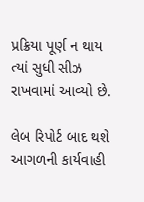પ્રક્રિયા પૂર્ણ ન થાય ત્યાં સુધી સીઝ રાખવામાં આવ્યો છે.

લેબ રિપોર્ટ બાદ થશે આગળની કાર્યવાહી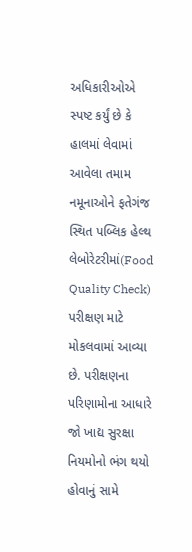અધિકારીઓએ સ્પષ્ટ કર્યું છે કે હાલમાં લેવામાં આવેલા તમામ નમૂનાઓને ફતેગંજ સ્થિત પબ્લિક હેલ્થ લેબોરેટરીમાં(Food Quality Check) પરીક્ષણ માટે મોકલવામાં આવ્યા છે. પરીક્ષણના પરિણામોના આધારે જો ખાદ્ય સુરક્ષા નિયમોનો ભંગ થયો હોવાનું સામે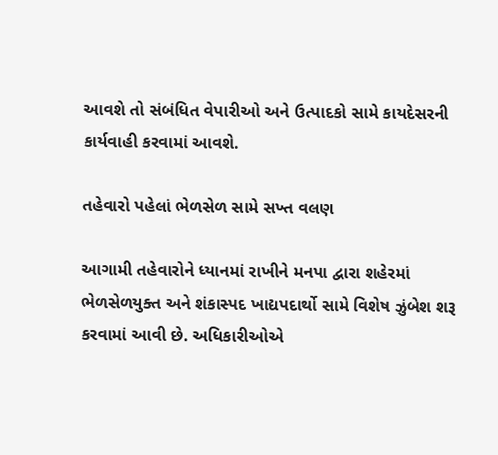આવશે તો સંબંધિત વેપારીઓ અને ઉત્પાદકો સામે કાયદેસરની કાર્યવાહી કરવામાં આવશે.

તહેવારો પહેલાં ભેળસેળ સામે સખ્ત વલણ

આગામી તહેવારોને ધ્યાનમાં રાખીને મનપા દ્વારા શહેરમાં ભેળસેળયુક્ત અને શંકાસ્પદ ખાદ્યપદાર્થો સામે વિશેષ ઝુંબેશ શરૂ કરવામાં આવી છે. અધિકારીઓએ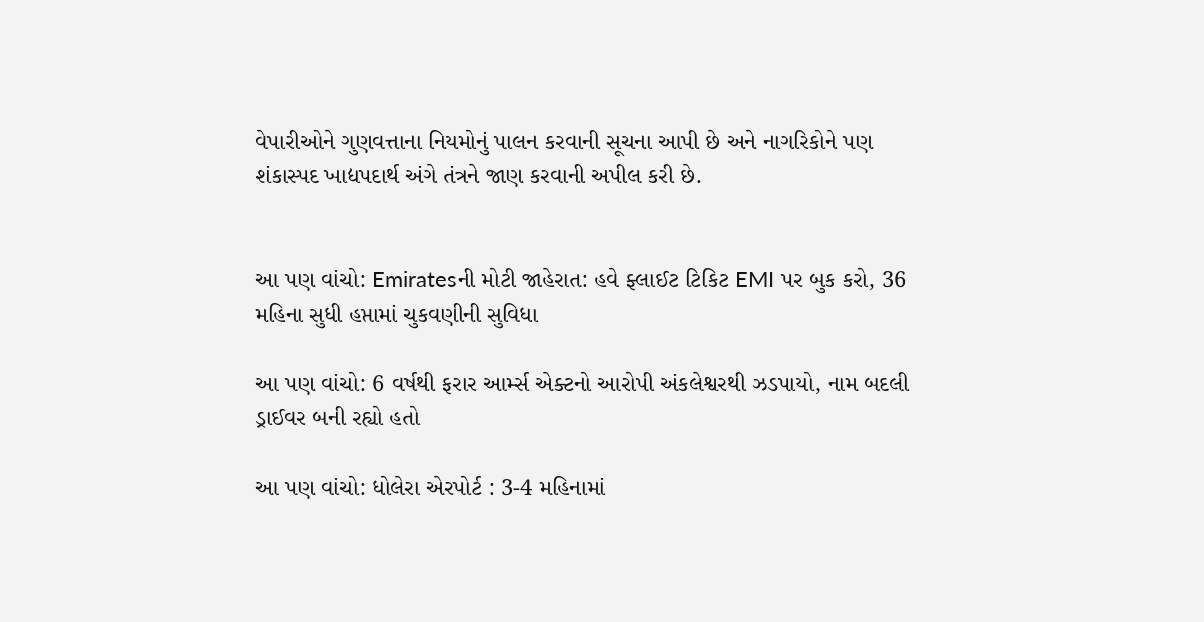વેપારીઓને ગુણવત્તાના નિયમોનું પાલન કરવાની સૂચના આપી છે અને નાગરિકોને પણ શંકાસ્પદ ખાદ્યપદાર્થ અંગે તંત્રને જાણ કરવાની અપીલ કરી છે.


આ પણ વાંચો: Emiratesની મોટી જાહેરાત: હવે ફ્લાઈટ ટિકિટ EMI પર બુક કરો, 36 મહિના સુધી હપ્તામાં ચુકવણીની સુવિધા

આ પણ વાંચો: 6 વર્ષથી ફરાર આર્મ્સ એક્ટનો આરોપી અંકલેશ્વરથી ઝડપાયો, નામ બદલી ડ્રાઈવર બની રહ્યો હતો

આ પણ વાંચો: ધોલેરા એરપોર્ટ : 3-4 મહિનામાં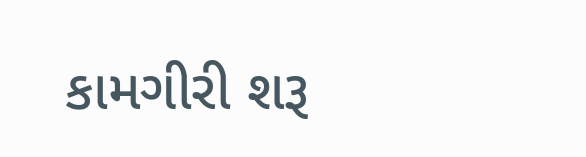કામગીરી શરૂ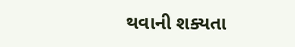થવાની શક્યતા